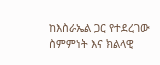ከእስራኤል ጋር የተደረገው ስምምነት እና ክልላዊ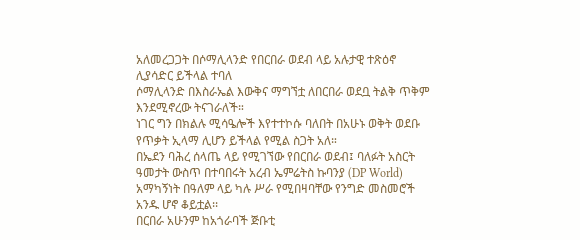አለመረጋጋት በሶማሊላንድ የበርበራ ወደብ ላይ አሉታዊ ተጽዕኖ ሊያሳድር ይችላል ተባለ
ሶማሊላንድ በእስራኤል እውቅና ማግኘቷ ለበርበራ ወደቧ ትልቅ ጥቅም እንደሚኖረው ትናገራለች።
ነገር ግን በክልሉ ሚሳዔሎች እየተተኮሱ ባለበት በአሁኑ ወቅት ወደቡ የጥቃት ኢላማ ሊሆን ይችላል የሚል ስጋት አለ።
በኤደን ባሕረ ሰላጤ ላይ የሚገኘው የበርበራ ወደብ፤ ባለፉት አስርት ዓመታት ውስጥ በተባበሩት አረብ ኤምሬትስ ኩባንያ (DP World) አማካኝነት በዓለም ላይ ካሉ ሥራ የሚበዛባቸው የንግድ መስመሮች አንዱ ሆኖ ቆይቷል፡፡
በርበራ አሁንም ከአጎራባች ጅቡቲ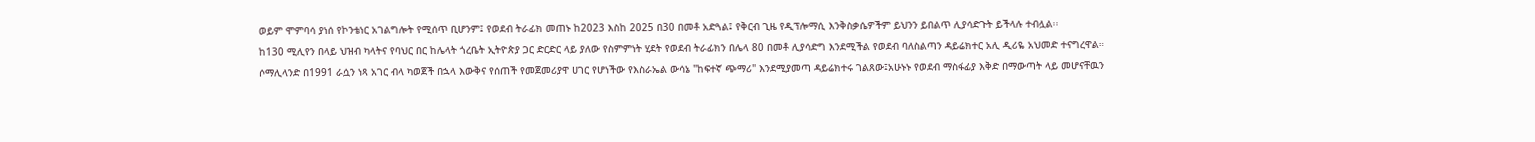ወይም ሞምባሳ ያነሰ የኮንቴነር አገልግሎት የሚሰጥ ቢሆንም፤ የወደብ ትራፊክ መጠኑ ከ2023 እስከ 2025 በ30 በመቶ አድጓል፤ የቅርብ ጊዜ የዲፕሎማሲ እንቅስቃሴዎችም ይህንን ይበልጥ ሊያሳድጉት ይችላሉ ተብሏል፡፡
ከ130 ሚሊየን በላይ ህዝብ ካላትና የባህር በር ከሌላት ጎረቤት ኢትዮጵያ ጋር ድርድር ላይ ያለው የስምምነት ሂደት የወደብ ትራፊክን በሌላ 80 በመቶ ሊያሳድግ እንደሚችል የወደብ ባለስልጣን ዳይሬክተር አሊ ዲሪዬ አህመድ ተናግረዋል።
ሶማሊላንድ በ1991 ራሷን ነጻ አገር ብላ ካወጀች በኋላ እውቅና የሰጠች የመጀመሪያዋ ሀገር የሆነችው የእስራኤል ውሳኔ "ከፍተኛ ጭማሪ" እንደሚያመጣ ዳይሬክተሩ ገልጸው፤አሁኑኑ የወደብ ማስፋፊያ እቅድ በማውጣት ላይ መሆናቸዉን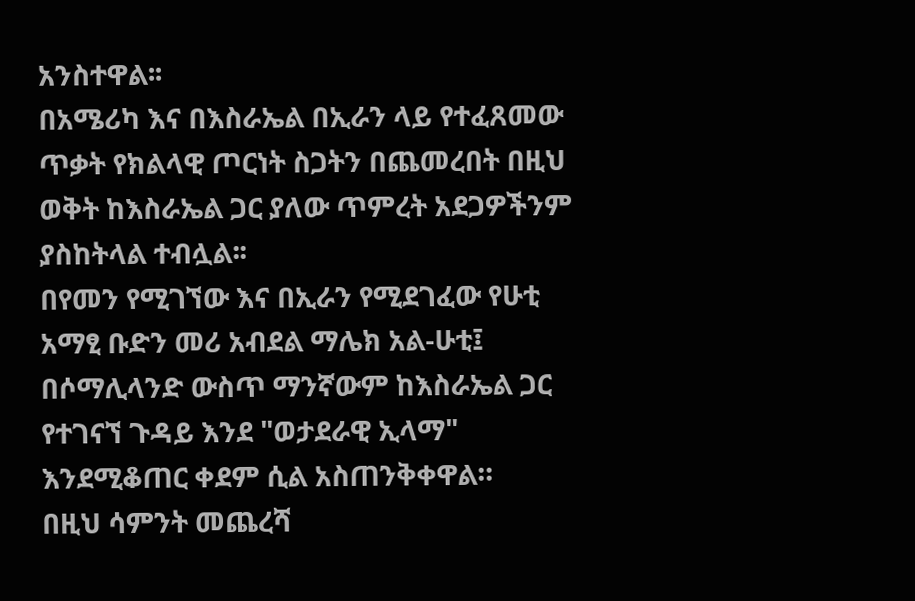አንስተዋል፡፡
በአሜሪካ እና በእስራኤል በኢራን ላይ የተፈጸመው ጥቃት የክልላዊ ጦርነት ስጋትን በጨመረበት በዚህ ወቅት ከእስራኤል ጋር ያለው ጥምረት አደጋዎችንም ያስከትላል ተብሏል፡፡
በየመን የሚገኘው እና በኢራን የሚደገፈው የሁቲ አማፂ ቡድን መሪ አብደል ማሌክ አል-ሁቲ፤ በሶማሊላንድ ውስጥ ማንኛውም ከእስራኤል ጋር የተገናኘ ጉዳይ እንደ "ወታደራዊ ኢላማ" እንደሚቆጠር ቀደም ሲል አስጠንቅቀዋል።
በዚህ ሳምንት መጨረሻ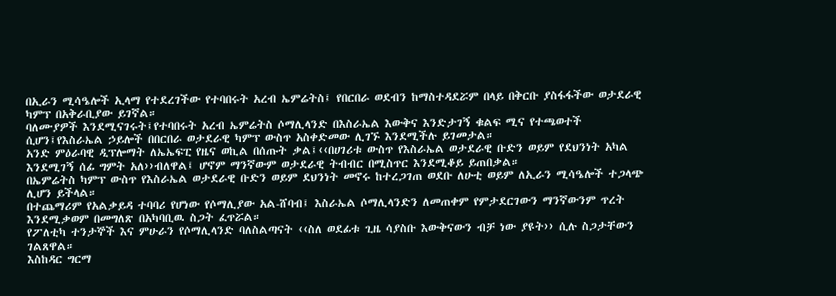በኢራን ሚሳዔሎች ኢላማ የተደረገችው የተባበሩት አረብ ኤምሬትስ፤ የበርበራ ወደብን ከማስተዳደሯም በላይ በቅርቡ ያስፋፋችው ወታደራዊ ካምፕ በአቅራቢያው ይገኛል።
ባለሙያዎች እንደሚናገሩት፤የተባበሩት አረብ ኤምሬትስ ሶማሊላንድ በእስራኤል እውቅና እንድታገኝ ቁልፍ ሚና የተጫወተች ሲሆን፤የእስራኤል ኃይሎች በበርበራ ወታደራዊ ካምፕ ውስጥ አስቀድመው ሊገኙ እንደሚችሉ ይገመታል።
አንድ ምዕራባዊ ዲፕሎማት ለኤኤፍፒ የዜና ወኪል በሰጡት ቃል፤‹‹በሀገሪቱ ውስጥ የእስራኤል ወታደራዊ ቡድን ወይም የደህንነት አካል እንደሚገኝ ሰፊ ግምት አለ››ብለዋል፤ ሆኖም ማንኛውም ወታደራዊ ትብብር በሚስጥር እንደሚቆይ ይጠበቃል።
በኤምሬትስ ካምፕ ውስጥ የእስራኤል ወታደራዊ ቡድን ወይም ደህንነት መኖሩ ከተረጋገጠ ወደቡ ለሁቲ ወይም ለኢራን ሚሳዔሎች ተጋላጭ ሊሆን ይችላል።
በተጨማሪም የአልቃይዳ ተባባሪ የሆነው የሶማሊያው አል-ሸባብ፤ እስራኤል ሶማሊላንድን ለመጠቀም የምታደርገውን ማንኛውንም ጥረት እንደሚቃወም በመግለጽ በአካባቢዉ ስጋት ፈጥሯል።
የፖለቲካ ተንታኞች እና ምሁራን የሶማሊላንድ ባለስልጣናት ‹‹ስለ ወደፊቱ ጊዜ ሳያስቡ እውቅናውን ብቻ ነው ያዩት›› ሲሉ ስጋታቸውን ገልጸዋል።
እስከዳር ግርማ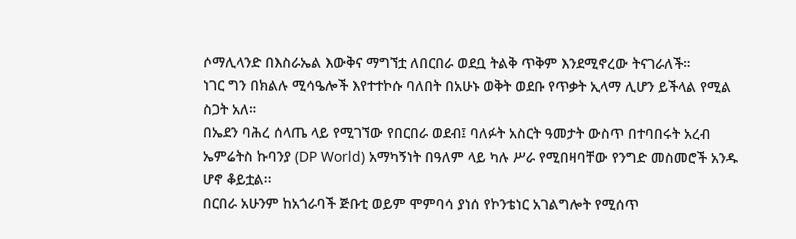ሶማሊላንድ በእስራኤል እውቅና ማግኘቷ ለበርበራ ወደቧ ትልቅ ጥቅም እንደሚኖረው ትናገራለች።
ነገር ግን በክልሉ ሚሳዔሎች እየተተኮሱ ባለበት በአሁኑ ወቅት ወደቡ የጥቃት ኢላማ ሊሆን ይችላል የሚል ስጋት አለ።
በኤደን ባሕረ ሰላጤ ላይ የሚገኘው የበርበራ ወደብ፤ ባለፉት አስርት ዓመታት ውስጥ በተባበሩት አረብ ኤምሬትስ ኩባንያ (DP World) አማካኝነት በዓለም ላይ ካሉ ሥራ የሚበዛባቸው የንግድ መስመሮች አንዱ ሆኖ ቆይቷል፡፡
በርበራ አሁንም ከአጎራባች ጅቡቲ ወይም ሞምባሳ ያነሰ የኮንቴነር አገልግሎት የሚሰጥ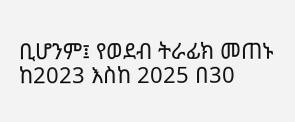ቢሆንም፤ የወደብ ትራፊክ መጠኑ ከ2023 እስከ 2025 በ30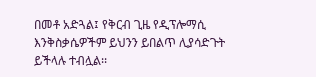በመቶ አድጓል፤ የቅርብ ጊዜ የዲፕሎማሲ እንቅስቃሴዎችም ይህንን ይበልጥ ሊያሳድጉት ይችላሉ ተብሏል፡፡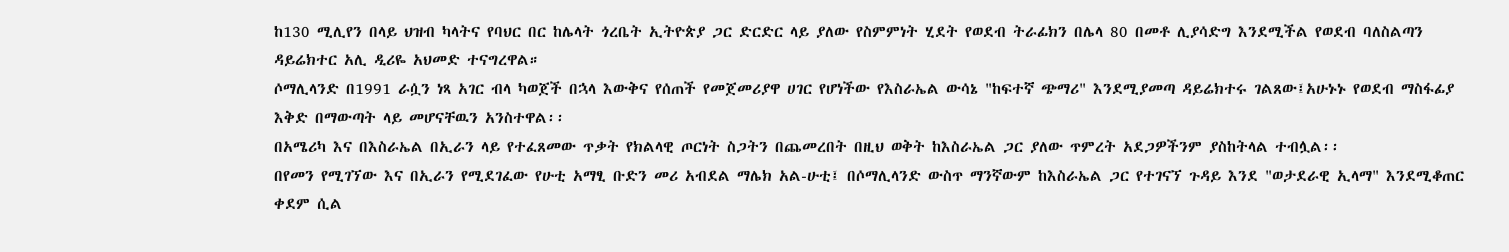ከ130 ሚሊየን በላይ ህዝብ ካላትና የባህር በር ከሌላት ጎረቤት ኢትዮጵያ ጋር ድርድር ላይ ያለው የስምምነት ሂደት የወደብ ትራፊክን በሌላ 80 በመቶ ሊያሳድግ እንደሚችል የወደብ ባለስልጣን ዳይሬክተር አሊ ዲሪዬ አህመድ ተናግረዋል።
ሶማሊላንድ በ1991 ራሷን ነጻ አገር ብላ ካወጀች በኋላ እውቅና የሰጠች የመጀመሪያዋ ሀገር የሆነችው የእስራኤል ውሳኔ "ከፍተኛ ጭማሪ" እንደሚያመጣ ዳይሬክተሩ ገልጸው፤አሁኑኑ የወደብ ማስፋፊያ እቅድ በማውጣት ላይ መሆናቸዉን አንስተዋል፡፡
በአሜሪካ እና በእስራኤል በኢራን ላይ የተፈጸመው ጥቃት የክልላዊ ጦርነት ስጋትን በጨመረበት በዚህ ወቅት ከእስራኤል ጋር ያለው ጥምረት አደጋዎችንም ያስከትላል ተብሏል፡፡
በየመን የሚገኘው እና በኢራን የሚደገፈው የሁቲ አማፂ ቡድን መሪ አብደል ማሌክ አል-ሁቲ፤ በሶማሊላንድ ውስጥ ማንኛውም ከእስራኤል ጋር የተገናኘ ጉዳይ እንደ "ወታደራዊ ኢላማ" እንደሚቆጠር ቀደም ሲል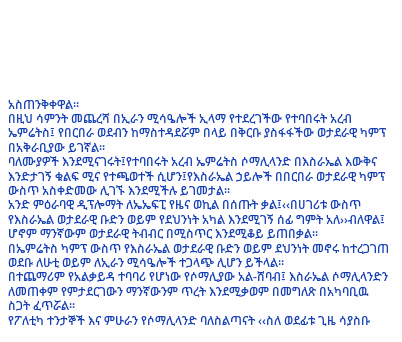አስጠንቅቀዋል።
በዚህ ሳምንት መጨረሻ በኢራን ሚሳዔሎች ኢላማ የተደረገችው የተባበሩት አረብ ኤምሬትስ፤ የበርበራ ወደብን ከማስተዳደሯም በላይ በቅርቡ ያስፋፋችው ወታደራዊ ካምፕ በአቅራቢያው ይገኛል።
ባለሙያዎች እንደሚናገሩት፤የተባበሩት አረብ ኤምሬትስ ሶማሊላንድ በእስራኤል እውቅና እንድታገኝ ቁልፍ ሚና የተጫወተች ሲሆን፤የእስራኤል ኃይሎች በበርበራ ወታደራዊ ካምፕ ውስጥ አስቀድመው ሊገኙ እንደሚችሉ ይገመታል።
አንድ ምዕራባዊ ዲፕሎማት ለኤኤፍፒ የዜና ወኪል በሰጡት ቃል፤‹‹በሀገሪቱ ውስጥ የእስራኤል ወታደራዊ ቡድን ወይም የደህንነት አካል እንደሚገኝ ሰፊ ግምት አለ››ብለዋል፤ ሆኖም ማንኛውም ወታደራዊ ትብብር በሚስጥር እንደሚቆይ ይጠበቃል።
በኤምሬትስ ካምፕ ውስጥ የእስራኤል ወታደራዊ ቡድን ወይም ደህንነት መኖሩ ከተረጋገጠ ወደቡ ለሁቲ ወይም ለኢራን ሚሳዔሎች ተጋላጭ ሊሆን ይችላል።
በተጨማሪም የአልቃይዳ ተባባሪ የሆነው የሶማሊያው አል-ሸባብ፤ እስራኤል ሶማሊላንድን ለመጠቀም የምታደርገውን ማንኛውንም ጥረት እንደሚቃወም በመግለጽ በአካባቢዉ ስጋት ፈጥሯል።
የፖለቲካ ተንታኞች እና ምሁራን የሶማሊላንድ ባለስልጣናት ‹‹ስለ ወደፊቱ ጊዜ ሳያስቡ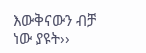እውቅናውን ብቻ ነው ያዩት››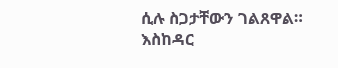ሲሉ ስጋታቸውን ገልጸዋል።
እስከዳር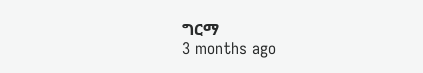ግርማ
3 months ago